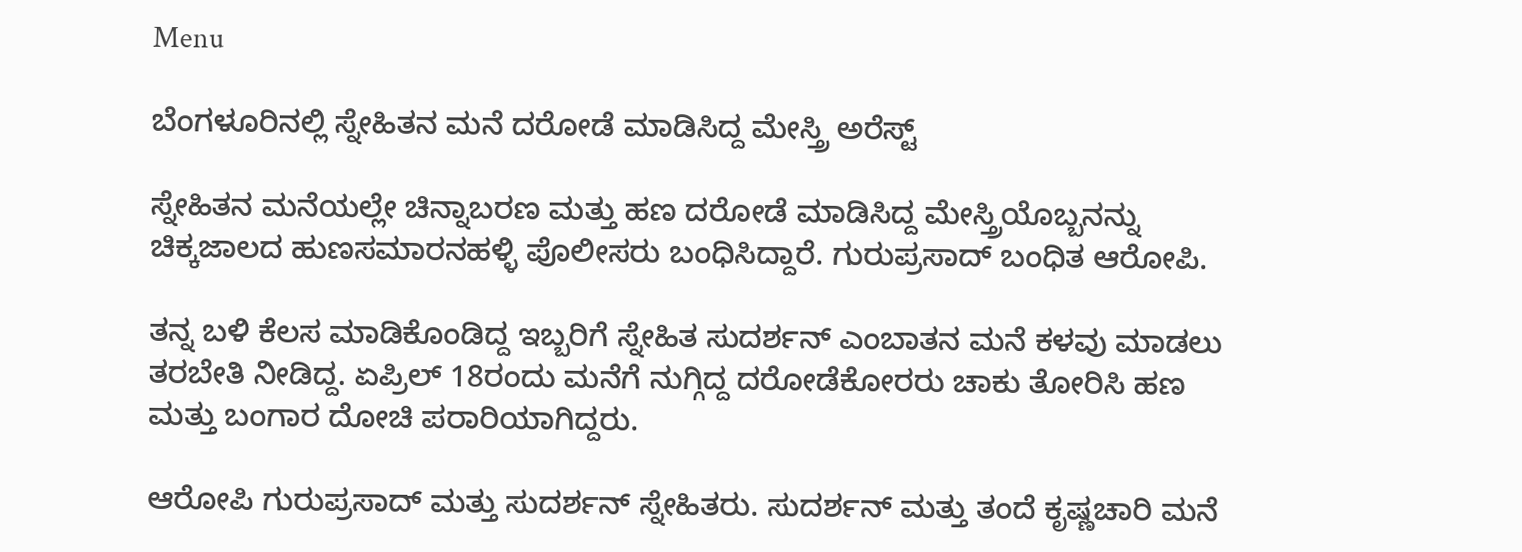Menu

ಬೆಂಗಳೂರಿನಲ್ಲಿ ಸ್ನೇಹಿತನ ಮನೆ ದರೋಡೆ ಮಾಡಿಸಿದ್ದ ಮೇಸ್ತ್ರಿ ಅರೆಸ್ಟ್‌

ಸ್ನೇಹಿತನ ಮನೆಯಲ್ಲೇ ಚಿನ್ನಾಬರಣ ಮತ್ತು ಹಣ ದರೋಡೆ ಮಾಡಿಸಿದ್ದ ಮೇಸ್ತ್ರಿಯೊಬ್ಬನನ್ನು ಚಿಕ್ಕಜಾಲದ ಹುಣಸಮಾರನಹಳ್ಳಿ ಪೊಲೀಸರು ಬಂಧಿಸಿದ್ದಾರೆ. ಗುರುಪ್ರಸಾದ್ ಬಂಧಿತ ಆರೋಪಿ.

ತನ್ನ ಬಳಿ ಕೆಲಸ ಮಾಡಿಕೊಂಡಿದ್ದ ಇಬ್ಬರಿಗೆ ಸ್ನೇಹಿತ ಸುದರ್ಶನ್‌ ಎಂಬಾತನ ಮನೆ ಕಳವು ಮಾಡಲು ತರಬೇತಿ ನೀಡಿದ್ದ. ಏಪ್ರಿಲ್ 18ರಂದು ಮನೆಗೆ ನುಗ್ಗಿದ್ದ ದರೋಡೆಕೋರರು ಚಾಕು ತೋರಿಸಿ ಹಣ ಮತ್ತು ಬಂಗಾರ ದೋಚಿ ಪರಾರಿಯಾಗಿದ್ದರು.

ಆರೋಪಿ ಗುರುಪ್ರಸಾದ್ ಮತ್ತು ಸುದರ್ಶನ್ ಸ್ನೇಹಿತರು. ಸುದರ್ಶನ್ ಮತ್ತು ತಂದೆ ಕೃಷ್ಣಚಾರಿ ಮನೆ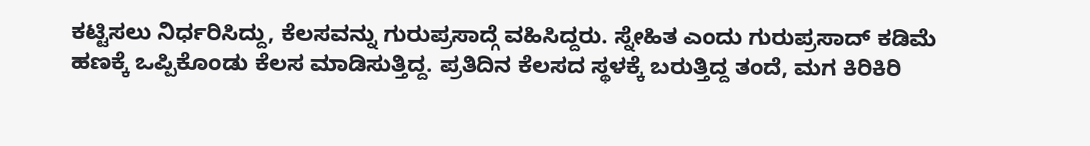ಕಟ್ಟಿಸಲು ನಿರ್ಧರಿಸಿದ್ದು, ಕೆಲಸವನ್ನು ಗುರುಪ್ರಸಾದ್ಗೆ ವಹಿಸಿದ್ದರು. ಸ್ನೇಹಿತ ಎಂದು ಗುರುಪ್ರಸಾದ್‌ ಕಡಿಮೆ ಹಣಕ್ಕೆ ಒಪ್ಪಿಕೊಂಡು ಕೆಲಸ ಮಾಡಿಸುತ್ತಿದ್ದ. ಪ್ರತಿದಿನ ಕೆಲಸದ ಸ್ಥಳಕ್ಕೆ ಬರುತ್ತಿದ್ದ ತಂದೆ, ಮಗ ಕಿರಿಕಿರಿ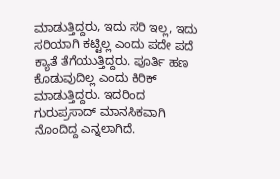ಮಾಡುತ್ತಿದ್ದರು, ಇದು ಸರಿ ಇಲ್ಲ, ಇದು ಸರಿಯಾಗಿ ಕಟ್ಟಿಲ್ಲ ಎಂದು ಪದೇ ಪದೆ ಕ್ಯಾತೆ ತೆಗೆಯುತ್ತಿದ್ದರು. ಪೂರ್ತಿ ಹಣ ಕೊಡುವುದಿಲ್ಲ ಎಂದು ಕಿರಿಕ್ ಮಾಡುತ್ತಿದ್ದರು. ಇದರಿಂದ ಗುರುಪ್ರಸಾದ್ ಮಾನಸಿಕವಾಗಿ ನೊಂದಿದ್ದ ಎನ್ನಲಾಗಿದೆ.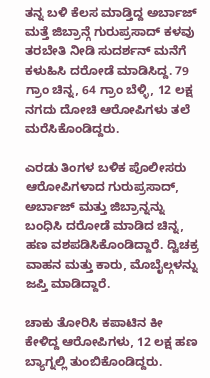ತನ್ನ ಬಳಿ ಕೆಲಸ ಮಾಡ್ತಿದ್ದ ಅರ್ಬಾಜ್ ಮತ್ತೆ ಜಿಬ್ರಾನ್ಗೆ ಗುರುಪ್ರಸಾದ್‌ ಕಳವು ತರಬೇತಿ ನೀಡಿ ಸುದರ್ಶನ್‌ ಮನೆಗೆ ಕಳುಹಿಸಿ ದರೋಡೆ ಮಾಡಿಸಿದ್ದ. 79 ಗ್ರಾಂ ಚಿನ್ನ, 64 ಗ್ರಾಂ ಬೆಳ್ಳಿ, 12 ಲಕ್ಷ ನಗದು ದೋಚಿ ಆರೋಪಿಗಳು ತಲೆ ಮರೆಸಿಕೊಂಡಿದ್ದರು.

ಎರಡು ತಿಂಗಳ ಬಳಿಕ ಪೊಲೀಸರು ಆರೋಪಿಗಳಾದ ಗುರುಪ್ರಸಾದ್, ಅರ್ಬಾಜ್ ಮತ್ತು ಜಿಬ್ರಾನ್ನನ್ನು ಬಂಧಿಸಿ ದರೋಡೆ ಮಾಡಿದ ಚಿನ್ನ, ಹಣ ವಶಪಡಿಸಿಕೊಂಡಿದ್ದಾರೆ. ದ್ವಿಚಕ್ರ ವಾಹನ ಮತ್ತು ಕಾರು, ಮೊಬೈಲ್ಗಳನ್ನು ಜಪ್ತಿ ಮಾಡಿದ್ದಾರೆ.

ಚಾಕು ತೋರಿಸಿ ಕಪಾಟಿನ ಕೀ ಕೇಳಿದ್ದ ಆರೋಪಿಗಳು, 12 ಲಕ್ಷ ಹಣ ಬ್ಯಾಗ್ನಲ್ಲಿ ತುಂಬಿಕೊಂಡಿದ್ದರು.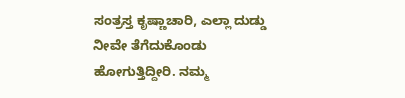ಸಂತ್ರಸ್ತ ಕೃಷ್ಣಾಚಾರಿ, ಎಲ್ಲಾ ದುಡ್ಡು ನೀವೇ ತೆಗೆದುಕೊಂಡು ಹೋಗುತ್ತಿದ್ದೀರಿ. ನಮ್ಮ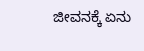ಜೀವನಕ್ಕೆ ಏನು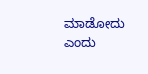ಮಾಡೋದು ಎಂದು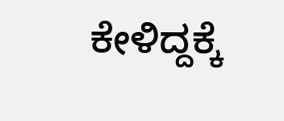ಕೇಳಿದ್ದಕ್ಕೆ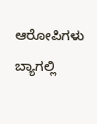ಆರೋಪಿಗಳು ಬ್ಯಾಗಲ್ಲಿ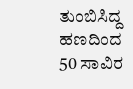ತುಂಬಿಸಿದ್ದ ಹಣದಿಂದ 50 ಸಾವಿರ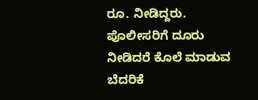ರೂ. ನೀಡಿದ್ದರು. ಪೊಲೀಸರಿಗೆ ದೂರು ನೀಡಿದರೆ ಕೊಲೆ ಮಾಡುವ ಬೆದರಿಕೆ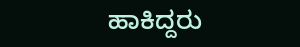ಹಾಕಿದ್ದರು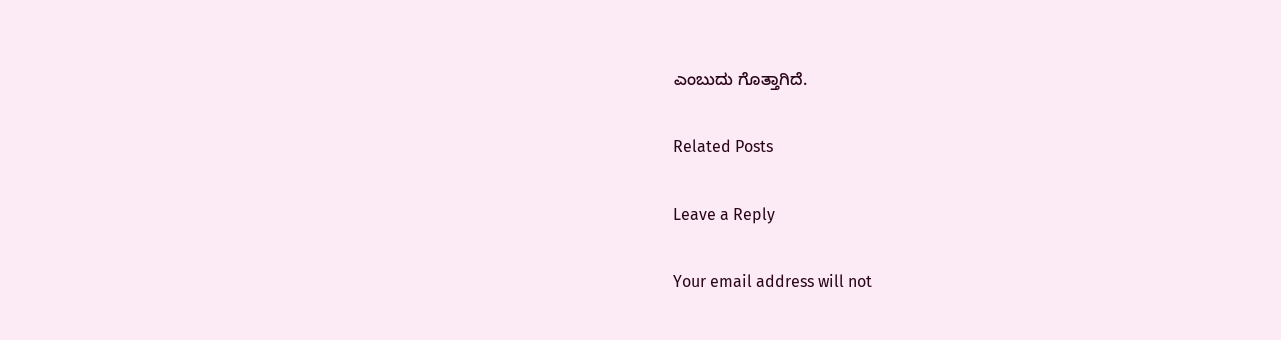ಎಂಬುದು ಗೊತ್ತಾಗಿದೆ.

Related Posts

Leave a Reply

Your email address will not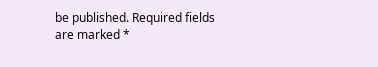be published. Required fields are marked *